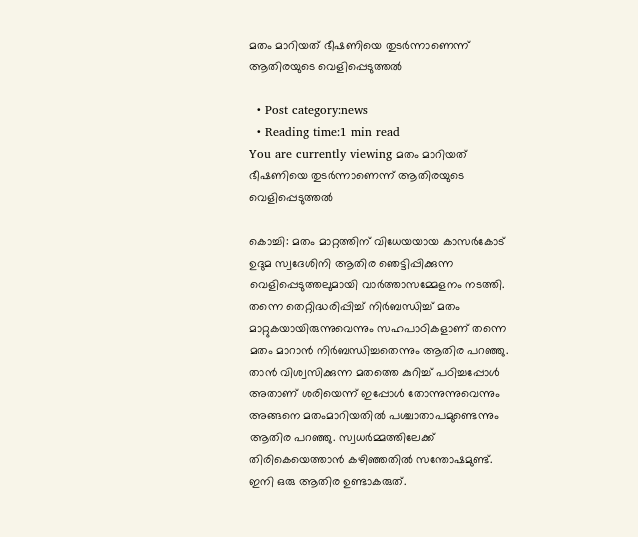മതം മാറിയത് ഭീഷണിയെ തുടര്‍ന്നാണെന്ന് ആതിരയുടെ വെളിപ്പെടുത്തല്‍

  • Post category:news
  • Reading time:1 min read
You are currently viewing മതം മാറിയത് ഭീഷണിയെ തുടര്‍ന്നാണെന്ന് ആതിരയുടെ വെളിപ്പെടുത്തല്‍

കൊച്ചി: മതം മാറ്റത്തിന് വിധേയയായ കാസര്‍കോട് ഉദുമ സ്വദേശിനി ആതിര ഞെട്ടിപ്പിക്കുന്ന വെളിപ്പെടുത്തലുമായി വാര്‍ത്താസമ്മേളനം നടത്തി. തന്നെ തെറ്റിദ്ധരിപ്പിച്ച് നിര്‍ബന്ധിച്ച് മതം മാറ്റുകയായിരുന്നുവെന്നും സഹപാഠികളാണ് തന്നെ മതം മാറാന്‍ നിര്‍ബന്ധിച്ചതെന്നും ആതിര പറഞ്ഞു. താന്‍ വിശ്വസിക്കുന്ന മതത്തെ കുറിച്ച് പഠിച്ചപ്പോള്‍ അതാണ് ശരിയെന്ന് ഇപ്പോള്‍ തോന്നുന്നുവെന്നും അങ്ങനെ മതംമാറിയതില്‍ പശ്ചാതാപമുണ്ടെന്നും ആതിര പറഞ്ഞു. സ്വധര്‍മ്മത്തിലേക്ക് തിരികെയെത്താന്‍ കഴിഞ്ഞതില്‍ സന്തോഷമുണ്ട്. ഇനി ഒരു ആതിര ഉണ്ടാകരുത്.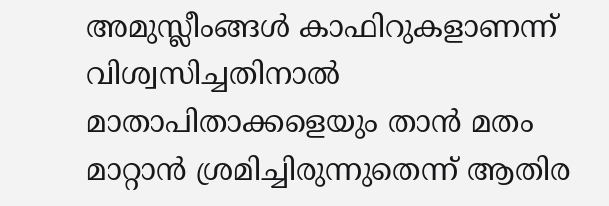അമുസ്ലീംങ്ങള്‍ കാഫിറുകളാണന്ന് വിശ്വസിച്ചതിനാല്‍ മാതാപിതാക്കളെയും താന്‍ മതം മാറ്റാന്‍ ശ്രമിച്ചിരുന്നുതെന്ന് ആതിര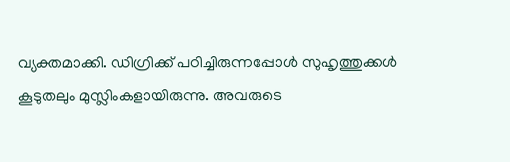വ്യക്തമാക്കി. ഡിഗ്രിക്ക് പഠിച്ചിരുന്നപ്പോള്‍ സുഹൃത്തുക്കള്‍ കൂടുതലും മുസ്ലിംകളായിരുന്നു. അവരുടെ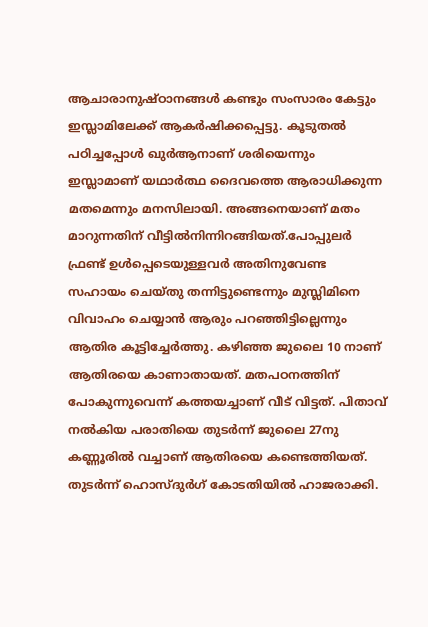ആചാരാനുഷ്ഠാനങ്ങള്‍ കണ്ടും സംസാരം കേട്ടും ഇസ്ലാമിലേക്ക് ആകര്‍ഷിക്കപ്പെട്ടു. കൂടുതല്‍ പഠിച്ചപ്പോള്‍ ഖുര്‍ആനാണ് ശരിയെന്നും ഇസ്ലാമാണ് യഥാര്‍ത്ഥ ദൈവത്തെ ആരാധിക്കുന്ന മതമെന്നും മനസിലായി. അങ്ങനെയാണ് മതം മാറുന്നതിന് വീട്ടില്‍നിന്നിറങ്ങിയത്.പോപ്പുലര്‍ ഫ്രണ്ട് ഉള്‍പ്പെടെയുള്ളവര്‍ അതിനുവേണ്ട സഹായം ചെയ്തു തന്നിട്ടുണ്ടെന്നും മുസ്ലിമിനെ വിവാഹം ചെയ്യാന്‍ ആരും പറഞ്ഞിട്ടില്ലെന്നും ആതിര കൂട്ടിച്ചേര്‍ത്തു. കഴിഞ്ഞ ജുലൈ 10 നാണ് ആതിരയെ കാണാതായത്. മതപഠനത്തിന് പോകുന്നുവെന്ന് കത്തയച്ചാണ് വീട് വിട്ടത്. പിതാവ് നല്‍കിയ പരാതിയെ തുടര്‍ന്ന് ജുലൈ 27നു കണ്ണൂരില്‍ വച്ചാണ് ആതിരയെ കണ്ടെത്തിയത്. തുടര്‍ന്ന് ഹൊസ്ദുര്‍ഗ് കോടതിയില്‍ ഹാജരാക്കി.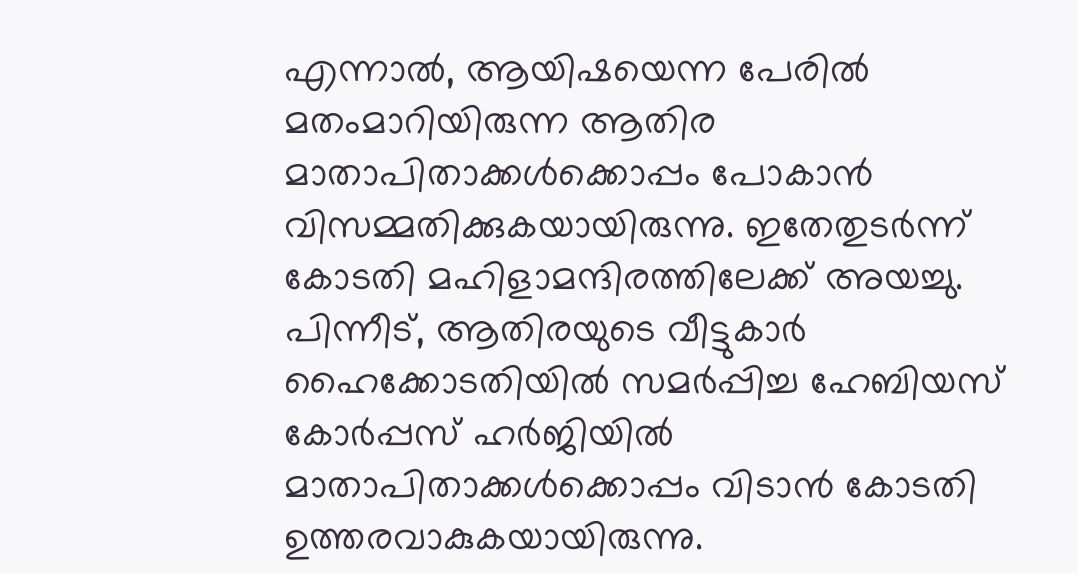എന്നാല്‍, ആയിഷയെന്ന പേരില്‍ മതംമാറിയിരുന്ന ആതിര മാതാപിതാക്കള്‍ക്കൊപ്പം പോകാന്‍ വിസമ്മതിക്കുകയായിരുന്നു. ഇതേതുടര്‍ന്ന് കോടതി മഹിളാമന്ദിരത്തിലേക്ക് അയച്ചു. പിന്നീട്, ആതിരയുടെ വീട്ടുകാര്‍ ഹൈക്കോടതിയില്‍ സമര്‍പ്പിച്ച ഹേബിയസ് കോര്‍പ്പസ് ഹര്‍ജിയില്‍  മാതാപിതാക്കള്‍ക്കൊപ്പം വിടാന്‍ കോടതി ഉത്തരവാകുകയായിരുന്നു.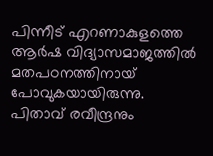പിന്നീട് എറണാകുളത്തെ ആര്‍ഷ വിദ്യാസമാജത്തില്‍ മതപഠനത്തിനായ് പോവുകയായിരുന്നു. പിതാവ് രവീന്ദ്രനും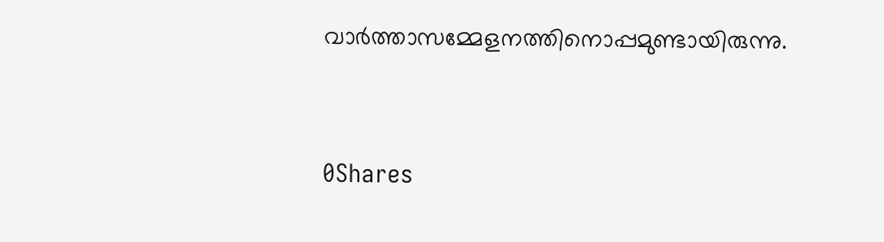വാര്‍ത്താസമ്മേളനത്തിനൊപ്പമുണ്ടായിരുന്നു.



0Shares